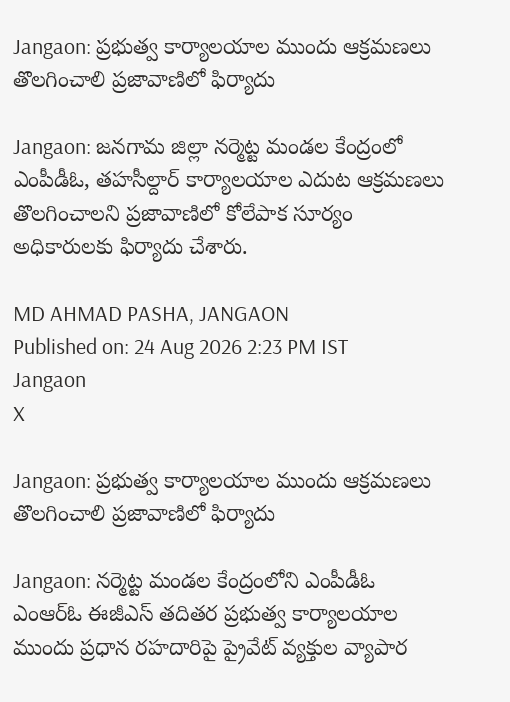Jangaon: ప్రభుత్వ కార్యాలయాల ముందు ఆక్రమణలు తొలగించాలి ప్రజావాణిలో ఫిర్యాదు

Jangaon: జనగామ జిల్లా నర్మెట్ట మండల కేంద్రంలో ఎంపీడీఓ, తహసీల్దార్ కార్యాలయాల ఎదుట ఆక్రమణలు తొలగించాలని ప్రజావాణిలో కోలేపాక సూర్యం అధికారులకు ఫిర్యాదు చేశారు.

MD AHMAD PASHA, JANGAON
Published on: 24 Aug 2026 2:23 PM IST
Jangaon
X

Jangaon: ప్రభుత్వ కార్యాలయాల ముందు ఆక్రమణలు తొలగించాలి ప్రజావాణిలో ఫిర్యాదు

Jangaon: నర్మెట్ట మండల కేంద్రంలోని ఎంపీడీఓ ఎంఆర్ఓ ఈజీఎస్ తదితర ప్రభుత్వ కార్యాలయాల ముందు ప్రధాన రహదారిపై ప్రైవేట్ వ్యక్తుల వ్యాపార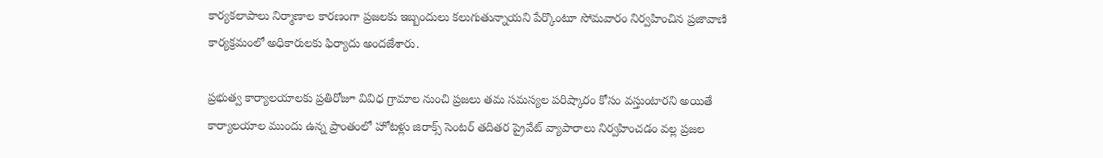కార్యకలాపాలు నిర్మాణాల కారణంగా ప్రజలకు ఇబ్బందులు కలుగుతున్నాయని పేర్కొంటూ సోమవారం నిర్వహించిన ప్రజావాణి కార్యక్రమంలో అధికారులకు ఫిర్యాదు అందజేశారు.

ప్రభుత్వ కార్యాలయాలకు ప్రతిరోజూ వివిధ గ్రామాల నుంచి ప్రజలు తమ సమస్యల పరిష్కారం కోసం వస్తుంటారని అయితే కార్యాలయాల ముందు ఉన్న ప్రాంతంలో హోటళ్లు జిరాక్స్ సెంటర్ తదితర ప్రైవేట్ వ్యాపారాలు నిర్వహించడం వల్ల ప్రజల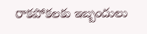రాకపోకలకు ఇబ్బందులు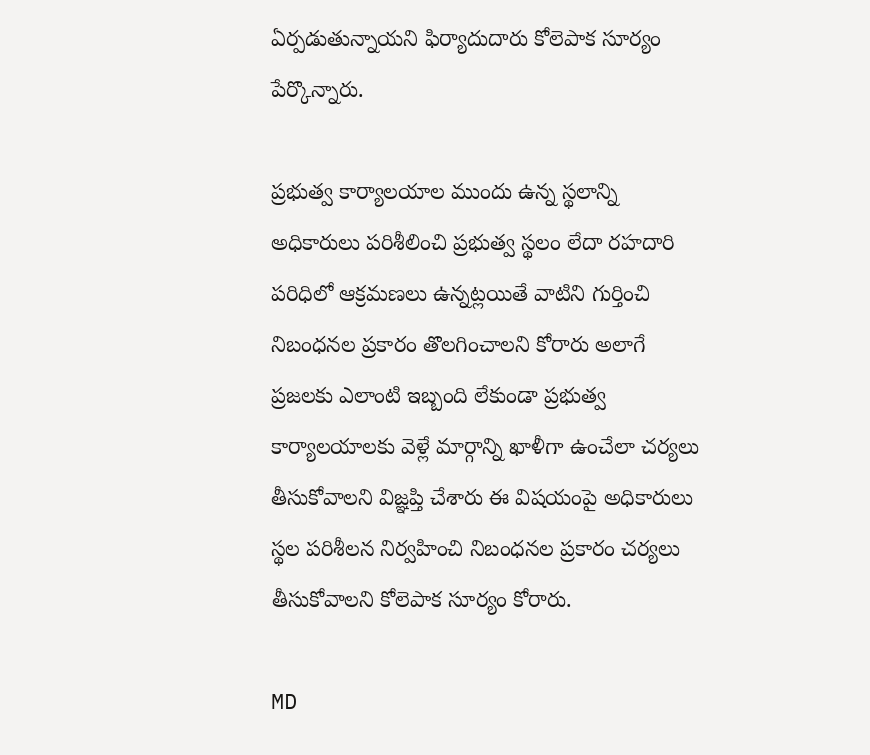ఏర్పడుతున్నాయని ఫిర్యాదుదారు కోలెపాక సూర్యం పేర్కొన్నారు.

ప్రభుత్వ కార్యాలయాల ముందు ఉన్న స్థలాన్ని అధికారులు పరిశీలించి ప్రభుత్వ స్థలం లేదా రహదారి పరిధిలో ఆక్రమణలు ఉన్నట్లయితే వాటిని గుర్తించి నిబంధనల ప్రకారం తొలగించాలని కోరారు అలాగే ప్రజలకు ఎలాంటి ఇబ్బంది లేకుండా ప్రభుత్వ కార్యాలయాలకు వెళ్లే మార్గాన్ని ఖాళీగా ఉంచేలా చర్యలు తీసుకోవాలని విజ్ఞప్తి చేశారు ఈ విషయంపై అధికారులు స్థల పరిశీలన నిర్వహించి నిబంధనల ప్రకారం చర్యలు తీసుకోవాలని కోలెపాక సూర్యం కోరారు.

MD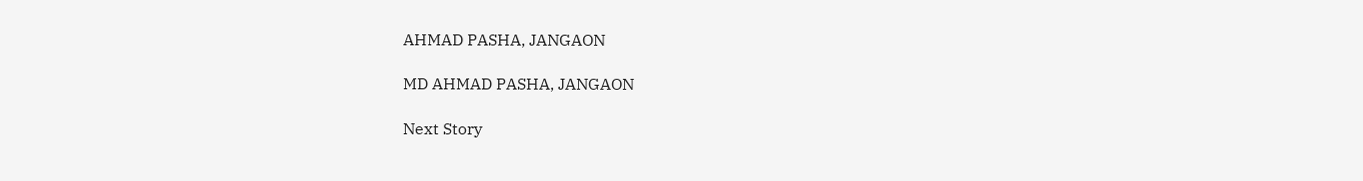AHMAD PASHA, JANGAON

MD AHMAD PASHA, JANGAON

Next Story